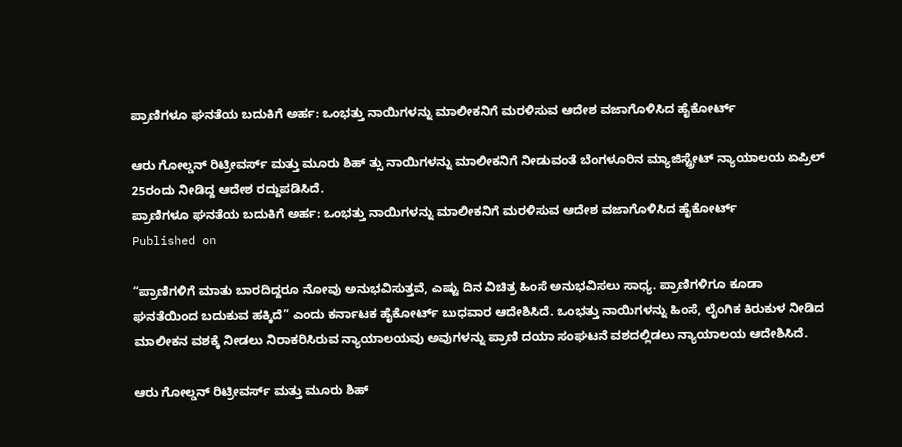ಪ್ರಾಣಿಗಳೂ ಘನತೆಯ ಬದುಕಿಗೆ ಅರ್ಹ: ಒಂಭತ್ತು ನಾಯಿಗಳನ್ನು ಮಾಲೀಕನಿಗೆ ಮರಳಿಸುವ ಆದೇಶ ವಜಾಗೊಳಿಸಿದ ಹೈಕೋರ್ಟ್‌

ಆರು ಗೋಲ್ಡನ್‌ ರಿಟ್ರೀವರ್ಸ್‌ ಮತ್ತು ಮೂರು ಶಿಹ್ ತ್ಸು ನಾಯಿಗಳನ್ನು ಮಾಲೀಕನಿಗೆ ನೀಡುವಂತೆ ಬೆಂಗಳೂರಿನ ಮ್ಯಾಜಿಸ್ಟ್ರೇಟ್‌ ನ್ಯಾಯಾಲಯ ಏಪ್ರಿಲ್‌ 25ರಂದು ನೀಡಿದ್ದ ಆದೇಶ ರದ್ದುಪಡಿಸಿದೆ.
ಪ್ರಾಣಿಗಳೂ ಘನತೆಯ ಬದುಕಿಗೆ ಅರ್ಹ: ಒಂಭತ್ತು ನಾಯಿಗಳನ್ನು ಮಾಲೀಕನಿಗೆ ಮರಳಿಸುವ ಆದೇಶ ವಜಾಗೊಳಿಸಿದ ಹೈಕೋರ್ಟ್‌
Published on

“ಪ್ರಾಣಿಗಳಿಗೆ ಮಾತು ಬಾರದಿದ್ದರೂ ನೋವು ಅನುಭವಿಸುತ್ತವೆ, ಎಷ್ಟು ದಿನ ವಿಚಿತ್ರ ಹಿಂಸೆ ಅನುಭವಿಸಲು ಸಾಧ್ಯ. ಪ್ರಾಣಿಗಳಿಗೂ ಕೂಡಾ ಘನತೆಯಿಂದ ಬದುಕುವ ಹಕ್ಕಿದೆ” ಎಂದು ಕರ್ನಾಟಕ ಹೈಕೋರ್ಟ್‌ ಬುಧವಾರ ಆದೇಶಿಸಿದೆ. ಒಂಭತ್ತು ನಾಯಿಗಳನ್ನು ಹಿಂಸೆ, ಲೈಂಗಿಕ ಕಿರುಕುಳ ನೀಡಿದ ಮಾಲೀಕನ ವಶಕ್ಕೆ ನೀಡಲು ನಿರಾಕರಿಸಿರುವ ನ್ಯಾಯಾಲಯವು ಅವುಗಳನ್ನು ಪ್ರಾಣಿ ದಯಾ ಸಂಘಟನೆ ವಶದಲ್ಲಿಡಲು ನ್ಯಾಯಾಲಯ ಆದೇಶಿಸಿದೆ.

ಆರು ಗೋಲ್ಡನ್‌ ರಿಟ್ರೀವರ್ಸ್‌ ಮತ್ತು ಮೂರು ಶಿಹ್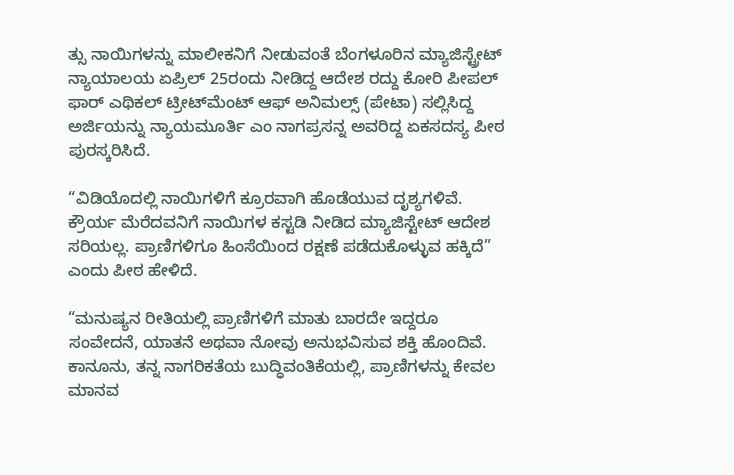ತ್ಸು ನಾಯಿಗಳನ್ನು ಮಾಲೀಕನಿಗೆ ನೀಡುವಂತೆ ಬೆಂಗಳೂರಿನ ಮ್ಯಾಜಿಸ್ಟ್ರೇಟ್‌ ನ್ಯಾಯಾಲಯ ಏಪ್ರಿಲ್‌ 25ರಂದು ನೀಡಿದ್ದ ಆದೇಶ ರದ್ದು ಕೋರಿ ಪೀಪಲ್‌ ಫಾರ್‌ ಎಥಿಕಲ್‌ ಟ್ರೀಟ್‌ಮೆಂಟ್‌ ಆಫ್‌ ಅನಿಮಲ್ಸ್‌ (ಪೇಟಾ) ಸಲ್ಲಿಸಿದ್ದ ಅರ್ಜಿಯನ್ನು ನ್ಯಾಯಮೂರ್ತಿ ಎಂ ನಾಗಪ್ರಸನ್ನ ಅವರಿದ್ದ ಏಕಸದಸ್ಯ ಪೀಠ ಪುರಸ್ಕರಿಸಿದೆ.

“ವಿಡಿಯೊದಲ್ಲಿ ನಾಯಿಗಳಿಗೆ ಕ್ರೂರವಾಗಿ ಹೊಡೆಯುವ ದೃಶ್ಯಗಳಿವೆ. ಕ್ರೌರ್ಯ ಮೆರೆದವನಿಗೆ ನಾಯಿಗಳ ಕಸ್ಟಡಿ ನೀಡಿದ ಮ್ಯಾಜಿಸ್ಟೇಟ್‌ ಆದೇಶ ಸರಿಯಲ್ಲ. ಪ್ರಾಣಿಗಳಿಗೂ ಹಿಂಸೆಯಿಂದ ರಕ್ಷಣೆ ಪಡೆದುಕೊಳ್ಳುವ ಹಕ್ಕಿದೆ” ಎಂದು ಪೀಠ ಹೇಳಿದೆ.

“ಮನುಷ್ಯನ ರೀತಿಯಲ್ಲಿ ಪ್ರಾಣಿಗಳಿಗೆ ಮಾತು ಬಾರದೇ ಇದ್ದರೂ ಸಂವೇದನೆ, ಯಾತನೆ ಅಥವಾ ನೋವು ಅನುಭವಿಸುವ ಶಕ್ತಿ ಹೊಂದಿವೆ. ಕಾನೂನು, ತನ್ನ ನಾಗರಿಕತೆಯ ಬುದ್ಧಿವಂತಿಕೆಯಲ್ಲಿ, ಪ್ರಾಣಿಗಳನ್ನು ಕೇವಲ ಮಾನವ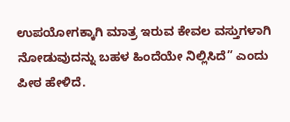ಉಪಯೋಗಕ್ಕಾಗಿ ಮಾತ್ರ ಇರುವ ಕೇವಲ ವಸ್ತುಗಳಾಗಿ ನೋಡುವುದನ್ನು ಬಹಳ ಹಿಂದೆಯೇ ನಿಲ್ಲಿಸಿದೆ” ಎಂದು ಪೀಠ ಹೇಳಿದೆ.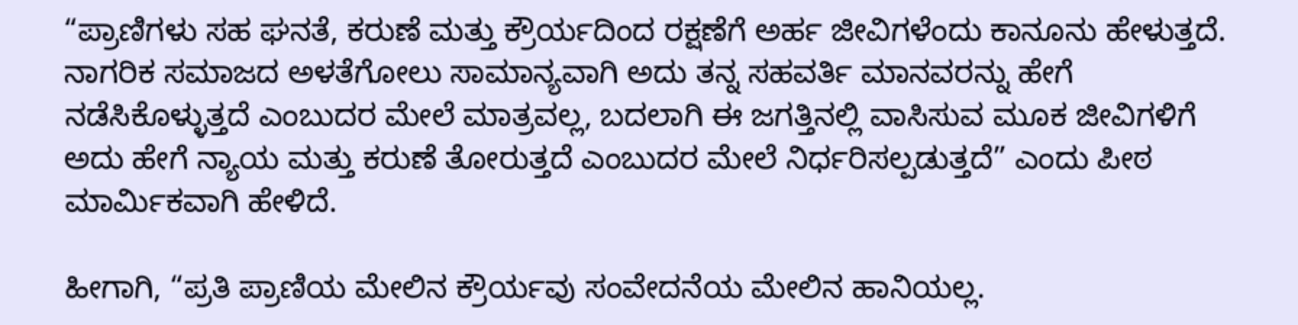“ಪ್ರಾಣಿಗಳು ಸಹ ಘನತೆ, ಕರುಣೆ ಮತ್ತು ಕ್ರೌರ್ಯದಿಂದ ರಕ್ಷಣೆಗೆ ಅರ್ಹ ಜೀವಿಗಳೆಂದು ಕಾನೂನು ಹೇಳುತ್ತದೆ. ನಾಗರಿಕ ಸಮಾಜದ ಅಳತೆಗೋಲು ಸಾಮಾನ್ಯವಾಗಿ ಅದು ತನ್ನ ಸಹವರ್ತಿ ಮಾನವರನ್ನು ಹೇಗೆ ನಡೆಸಿಕೊಳ್ಳುತ್ತದೆ ಎಂಬುದರ ಮೇಲೆ ಮಾತ್ರವಲ್ಲ, ಬದಲಾಗಿ ಈ ಜಗತ್ತಿನಲ್ಲಿ ವಾಸಿಸುವ ಮೂಕ ಜೀವಿಗಳಿಗೆ ಅದು ಹೇಗೆ ನ್ಯಾಯ ಮತ್ತು ಕರುಣೆ ತೋರುತ್ತದೆ ಎಂಬುದರ ಮೇಲೆ ನಿರ್ಧರಿಸಲ್ಪಡುತ್ತದೆ” ಎಂದು ಪೀಠ ಮಾರ್ಮಿಕವಾಗಿ ಹೇಳಿದೆ.

ಹೀಗಾಗಿ, “ಪ್ರತಿ ಪ್ರಾಣಿಯ ಮೇಲಿನ ಕ್ರೌರ್ಯವು ಸಂವೇದನೆಯ ಮೇಲಿನ ಹಾನಿಯಲ್ಲ.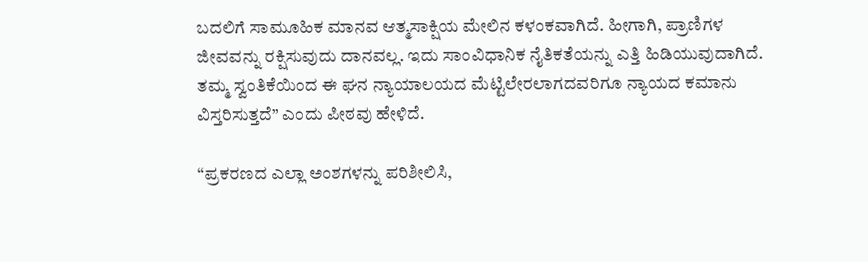ಬದಲಿಗೆ ಸಾಮೂಹಿಕ ಮಾನವ ಆತ್ಮಸಾಕ್ಷಿಯ ಮೇಲಿನ ಕಳಂಕವಾಗಿದೆ. ಹೀಗಾಗಿ, ಪ್ರಾಣಿಗಳ ಜೀವವನ್ನು ರಕ್ಷಿಸುವುದು ದಾನವಲ್ಲ. ಇದು ಸಾಂವಿಧಾನಿಕ ನೈತಿಕತೆಯನ್ನು ಎತ್ತಿ ಹಿಡಿಯುವುದಾಗಿದೆ. ತಮ್ಮ ಸ್ವಂತಿಕೆಯಿಂದ ಈ ಘನ ನ್ಯಾಯಾಲಯದ ಮೆಟ್ಟಿಲೇರಲಾಗದವರಿಗೂ ನ್ಯಾಯದ ಕಮಾನು ವಿಸ್ತರಿಸುತ್ತದೆ” ಎಂದು ಪೀಠವು ಹೇಳಿದೆ.

“ಪ್ರಕರಣದ ಎಲ್ಲಾ ಅಂಶಗಳನ್ನು ಪರಿಶೀಲಿಸಿ,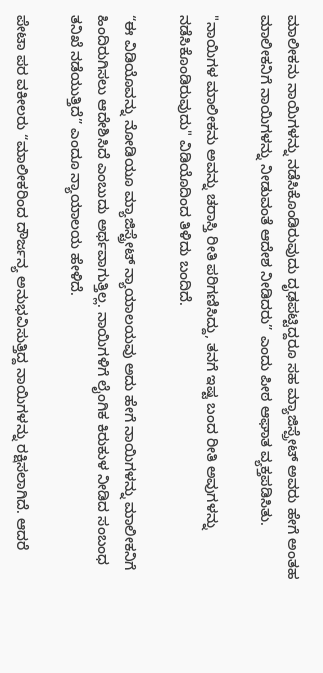ಮಾಲೀಕನು ನಾಯಿಗಳನ್ನು ನಡೆಸಿಕೊಂಡಿರುವುದು ದೃಢಪಟ್ಟಿದ್ದರೂ ಸಹ ಮ್ಯಾಜಿಸ್ಪ್ರೇಟ್‌ ಅವರು ಹೇಗೆ ಅಂತಹ ಮಾಲೀಕನಿಗೆ ನಾಯಿಗಳನ್ನು ನೀಡುವಂತೆ ಆದೇಶ ನೀಡಿದರು” ಎಂದು ಪೀಠ ಆಘಾತ ವ್ಯಕ್ತಪಡಿಸಿತು.

"ನಾಯಿಗಳ ಮಾಲೀಕನು ಅವನ್ನು ಚರಾಸ್ತಿ ರೀತಿ ಪರಿಗಣಿಸಿದ್ದು, ತನಗೆ ಇಷ್ಟ ಬಂದ ರೀತಿ ಅವುಗಳನ್ನು ನಡೆಸಿಕೊಂಡಿರುವುದು" ವಿಡಿಯೊದಿಂದ ತಿಳಿದು ಬಂದಿದೆ.

“ಈ ವಿಡಿಯೊವನ್ನು ನೋಡಿಯೂ ಮ್ಯಾಜಿಸ್ಟ್ರೇಟ್‌ ನ್ಯಾಯಾಲಯವು ಅದು ಹೇಗೆ ನಾಯಿಗಳನ್ನು ಮಾಲೀಕನಿಗೆ ಹಿಂದಿರುಗಿಸಲು ಆದೇಶಿಸಿದೆ ಎಂಬುದು ಅರ್ಥವಾಗುತ್ತಿಲ್ಲ. ನಾಯಿಗಳಿಗೆ ಲೈಂಗಿಕ ಕಿರುಕುಳ ನೀಡಿದ ಸಂಬಂಧ ತನಿಖೆ ನಡೆಯುತ್ತಿದೆ” ಎಂದೂ ನ್ಯಾಯಾಲಯ ಹೇಳಿದೆ.

ಪೇಟಾ ಪರ ವಕೀಲರು “ಮಾಲೀಕರಿಂದ ದೌರ್ಜನ್ಯ ಅನುಭವಿಸುತ್ತಿದ್ದ ನಾಯಿಗಳನ್ನು ರಕ್ಷಿಸಲಾಗಿದೆ. ಆದರೆ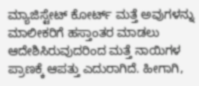ಮ್ಯಾಜಿಸ್ಟೇಟ್‌ ಕೋರ್ಟ್‌ ಮತ್ತೆ ಅವುಗಳನ್ನು ಮಾಲೀಕರಿಗೆ ಹಸ್ತಾಂತರ ಮಾಡಲು ಆದೇಶಿಸಿರುವುದರಿಂದ ಮತ್ತೆ ನಾಯಿಗಳ ಪ್ರಾಣಕ್ಕೆ ಆಪತ್ತು ಎದುರಾಗಿದೆ. ಹೀಗಾಗಿ,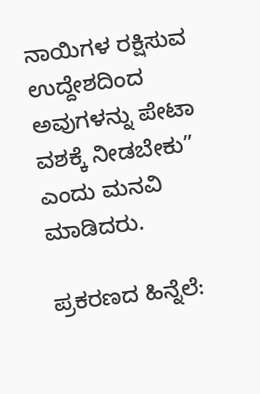ನಾಯಿಗಳ ರಕ್ಷಿಸುವ ಉದ್ದೇಶದಿಂದ ಅವುಗಳನ್ನು ಪೇಟಾ ವಶಕ್ಕೆ ನೀಡಬೇಕು” ಎಂದು ಮನವಿ ಮಾಡಿದರು.

ಪ್ರಕರಣದ ಹಿನ್ನೆಲೆ: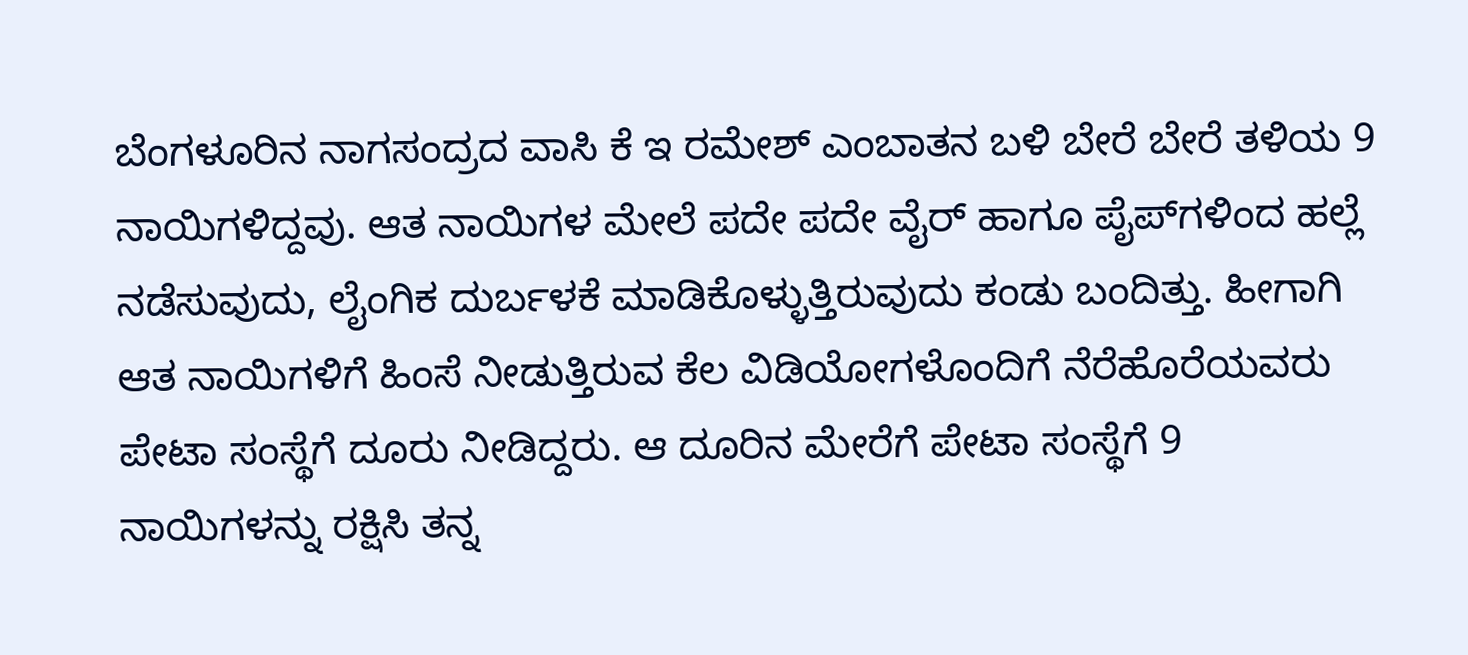ಬೆಂಗಳೂರಿನ ನಾಗಸಂದ್ರದ ವಾಸಿ ಕೆ ಇ ರಮೇಶ್‌ ಎಂಬಾತನ ಬಳಿ ಬೇರೆ ಬೇರೆ ತಳಿಯ 9 ನಾಯಿಗಳಿದ್ದವು. ಆತ ನಾಯಿಗಳ ಮೇಲೆ ಪದೇ ಪದೇ ವೈರ್‌ ಹಾಗೂ ಪೈಪ್‌ಗಳಿಂದ ಹಲ್ಲೆ ನಡೆಸುವುದು, ಲೈಂಗಿಕ ದುರ್ಬಳಕೆ ಮಾಡಿಕೊಳ್ಳುತ್ತಿರುವುದು ಕಂಡು ಬಂದಿತ್ತು. ಹೀಗಾಗಿ ಆತ ನಾಯಿಗಳಿಗೆ ಹಿಂಸೆ ನೀಡುತ್ತಿರುವ ಕೆಲ ವಿಡಿಯೋಗಳೊಂದಿಗೆ ನೆರೆಹೊರೆಯವರು ಪೇಟಾ ಸಂಸ್ಥೆಗೆ ದೂರು ನೀಡಿದ್ದರು. ಆ ದೂರಿನ ಮೇರೆಗೆ ಪೇಟಾ ಸಂಸ್ಥೆಗೆ 9 ನಾಯಿಗಳನ್ನು ರಕ್ಷಿಸಿ ತನ್ನ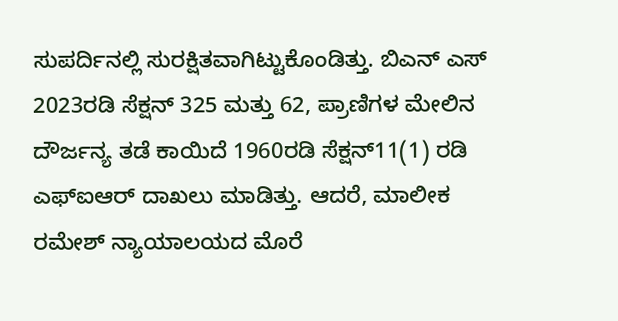ಸುಪರ್ದಿನಲ್ಲಿ ಸುರಕ್ಷಿತವಾಗಿಟ್ಟುಕೊಂಡಿತ್ತು. ಬಿಎನ್‌ ಎಸ್‌ 2023ರಡಿ ಸೆಕ್ಷನ್‌ 325 ಮತ್ತು 62, ಪ್ರಾಣಿಗಳ ಮೇಲಿನ ದೌರ್ಜನ್ಯ ತಡೆ ಕಾಯಿದೆ 1960ರಡಿ ಸೆಕ್ಷನ್‌11(1) ರಡಿ ಎಫ್‌ಐಆರ್‌ ದಾಖಲು ಮಾಡಿತ್ತು. ಆದರೆ, ಮಾಲೀಕ ರಮೇಶ್‌ ನ್ಯಾಯಾಲಯದ ಮೊರೆ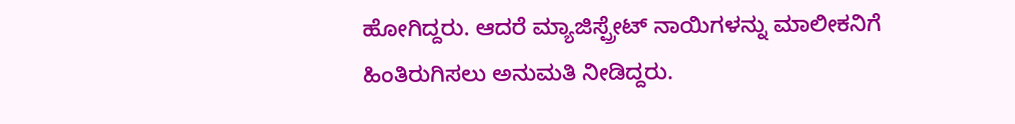ಹೋಗಿದ್ದರು. ಆದರೆ ಮ್ಯಾಜಿಸ್ಪ್ರೇಟ್‌ ನಾಯಿಗಳನ್ನು ಮಾಲೀಕನಿಗೆ ಹಿಂತಿರುಗಿಸಲು ಅನುಮತಿ ನೀಡಿದ್ದರು.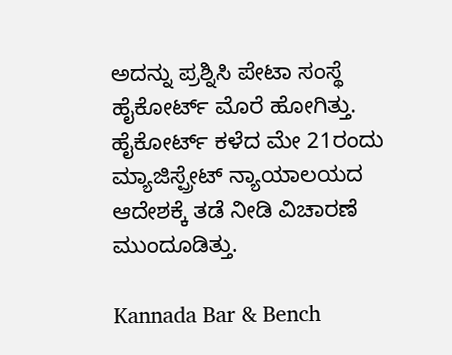ಅದನ್ನು ಪ್ರಶ್ನಿಸಿ ಪೇಟಾ ಸಂಸ್ಥೆ ಹೈಕೋರ್ಟ್‌ ಮೊರೆ ಹೋಗಿತ್ತು. ಹೈಕೋರ್ಟ್‌ ಕಳೆದ ಮೇ 21ರಂದು ಮ್ಯಾಜಿಸ್ಪ್ರೇಟ್‌ ನ್ಯಾಯಾಲಯದ ಆದೇಶಕ್ಕೆ ತಡೆ ನೀಡಿ ವಿಚಾರಣೆ ಮುಂದೂಡಿತ್ತು.

Kannada Bar & Bench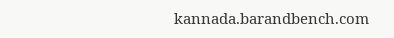kannada.barandbench.com